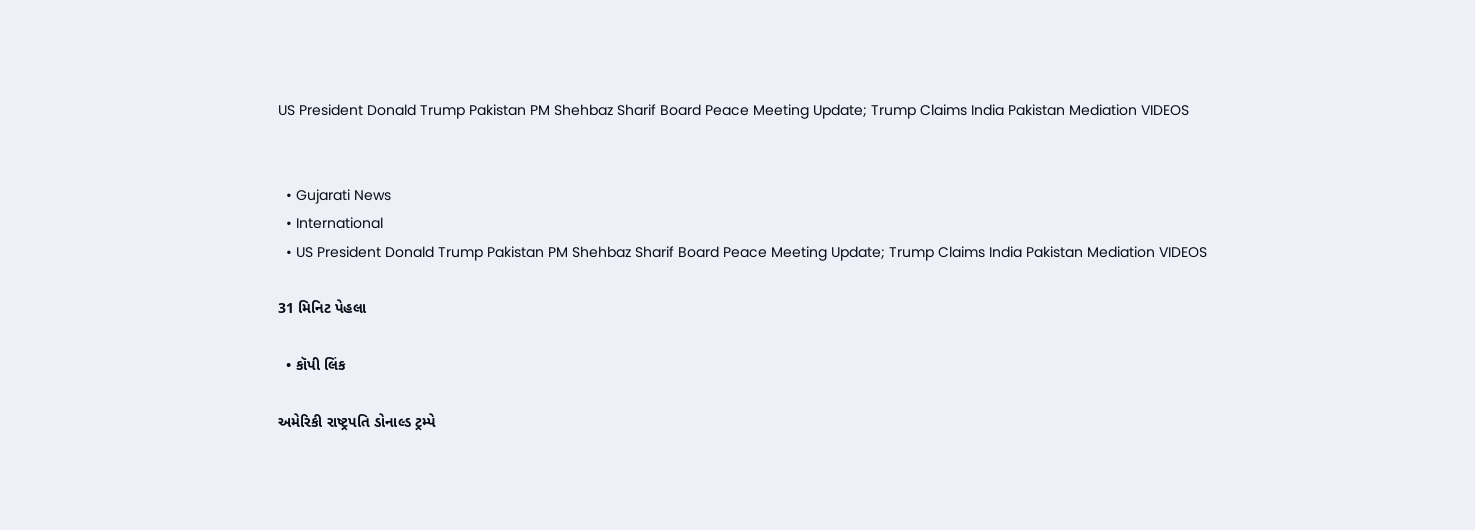US President Donald Trump Pakistan PM Shehbaz Sharif Board Peace Meeting Update; Trump Claims India Pakistan Mediation VIDEOS


  • Gujarati News
  • International
  • US President Donald Trump Pakistan PM Shehbaz Sharif Board Peace Meeting Update; Trump Claims India Pakistan Mediation VIDEOS

31 મિનિટ પેહલા

  • કૉપી લિંક

અમેરિકી રાષ્ટ્રપતિ ડોનાલ્ડ ટ્રમ્પે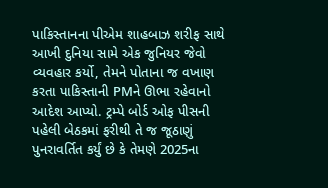પાકિસ્તાનના પીએમ શાહબાઝ શરીફ સાથે આખી દુનિયા સામે એક જુનિયર જેવો વ્યવહાર કર્યો, તેમને પોતાના જ વખાણ કરતા પાકિસ્તાની PMને ઊભા રહેવાનો આદેશ આપ્યો. ટ્રમ્પે બોર્ડ ઓફ પીસની પહેલી બેઠકમાં ફરીથી તે જ જૂઠાણું પુનરાવર્તિત કર્યું છે કે તેમણે 2025ના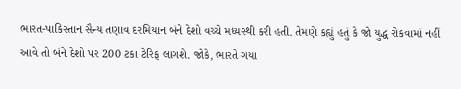ભારત-પાકિસ્તાન સૈન્ય તણાવ દરમિયાન બંને દેશો વચ્ચે મધ્યસ્થી કરી હતી. તેમણે કહ્યું હતું કે જો યુદ્ધ રોકવામાં નહીં આવે તો બંને દેશો પર 200 ટકા ટેરિફ લાગશે. જોકે, ભારતે ગયા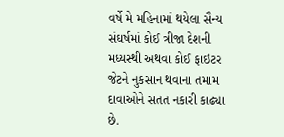વર્ષે મે મહિનામાં થયેલા સૈન્ય સંઘર્ષમાં કોઈ ત્રીજા દેશની મધ્યસ્થી અથવા કોઈ ફાઇટર જેટને નુકસાન થવાના તમામ દાવાઓને સતત નકારી કાઢ્યા છે.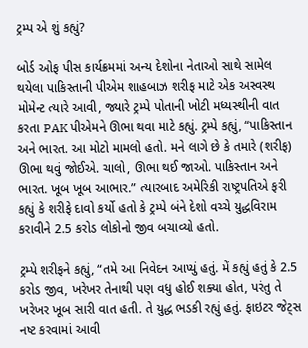ટ્રમ્પ એ શું કહ્યું?

બોર્ડ ઓફ પીસ કાર્યક્રમમાં અન્ય દેશોના નેતાઓ સાથે સામેલ થયેલા પાકિસ્તાની પીએમ શાહબાઝ શરીફ માટે એક અસ્વસ્થ મોમેન્ટ ત્યારે આવી, જ્યારે ટ્રમ્પે પોતાની ખોટી મધ્યસ્થીની વાત કરતા PAK પીએમને ઊભા થવા માટે કહ્યું. ટ્રમ્પે કહ્યું, “પાકિસ્તાન અને ભારત. આ મોટો મામલો હતો. મને લાગે છે કે તમારે (શરીફ) ઊભા થવું જોઈએ. ચાલો, ઊભા થઈ જાઓ. પાકિસ્તાન અને ભારત. ખૂબ ખૂબ આભાર.” ત્યારબાદ અમેરિકી રાષ્ટ્રપતિએ ફરી કહ્યું કે શરીફે દાવો કર્યો હતો કે ટ્રમ્પે બંને દેશો વચ્ચે યુદ્ધવિરામ કરાવીને 2.5 કરોડ લોકોનો જીવ બચાવ્યો હતો.

ટ્રમ્પે શરીફને કહ્યું, “તમે આ નિવેદન આપ્યું હતું. મેં કહ્યું હતું કે 2.5 કરોડ જીવ, ખરેખર તેનાથી પણ વધુ હોઈ શક્યા હોત, પરંતુ તે ખરેખર ખૂબ સારી વાત હતી. તે યુદ્ધ ભડકી રહ્યું હતું. ફાઇટર જેટ્સ નષ્ટ કરવામાં આવી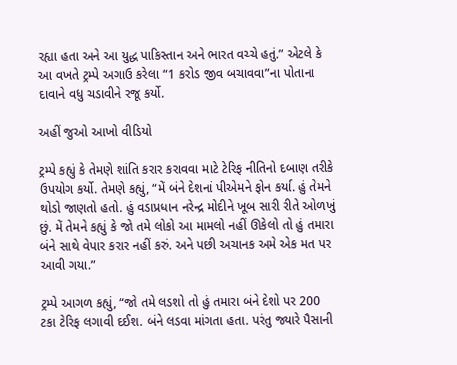રહ્યા હતા અને આ યુદ્ધ પાકિસ્તાન અને ભારત વચ્ચે હતું.” એટલે કે આ વખતે ટ્રમ્પે અગાઉ કરેલા “1 કરોડ જીવ બચાવવા”ના પોતાના દાવાને વધુ ચડાવીને રજૂ કર્યો.

અહીં જુઓ આખો વીડિયો

ટ્રમ્પે કહ્યું કે તેમણે શાંતિ કરાર કરાવવા માટે ટેરિફ નીતિનો દબાણ તરીકે ઉપયોગ કર્યો. તેમણે કહ્યું, “મેં બંને દેશનાં પીએમને ફોન કર્યા. હું તેમને થોડો જાણતો હતો. હું વડાપ્રધાન નરેન્દ્ર મોદીને ખૂબ સારી રીતે ઓળખું છું. મેં તેમને કહ્યું કે જો તમે લોકો આ મામલો નહીં ઊકેલો તો હું તમારા બંને સાથે વેપાર કરાર નહીં કરું. અને પછી અચાનક અમે એક મત પર આવી ગયા.”

ટ્રમ્પે આગળ કહ્યું, “જો તમે લડશો તો હું તમારા બંને દેશો પર 200 ટકા ટેરિફ લગાવી દઈશ. બંને લડવા માંગતા હતા. પરંતુ જ્યારે પૈસાની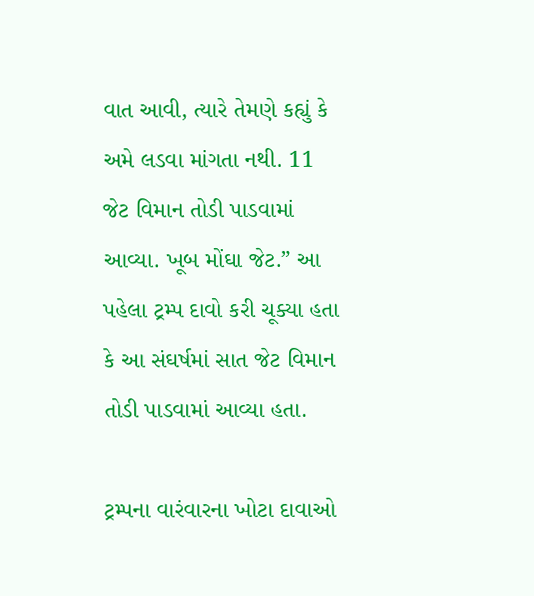વાત આવી, ત્યારે તેમણે કહ્યું કે અમે લડવા માંગતા નથી. 11 જેટ વિમાન તોડી પાડવામાં આવ્યા. ખૂબ મોંઘા જેટ.” આ પહેલા ટ્રમ્પ દાવો કરી ચૂક્યા હતા કે આ સંઘર્ષમાં સાત જેટ વિમાન તોડી પાડવામાં આવ્યા હતા.

ટ્રમ્પના વારંવારના ખોટા દાવાઓ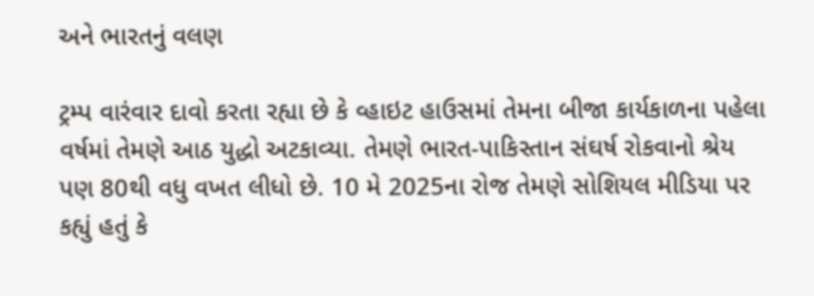અને ભારતનું વલણ

ટ્રમ્પ વારંવાર દાવો કરતા રહ્યા છે કે વ્હાઇટ હાઉસમાં તેમના બીજા કાર્યકાળના પહેલા વર્ષમાં તેમણે આઠ યુદ્ધો અટકાવ્યા. તેમણે ભારત-પાકિસ્તાન સંઘર્ષ રોકવાનો શ્રેય પણ 80થી વધુ વખત લીધો છે. 10 મે 2025ના રોજ તેમણે સોશિયલ મીડિયા પર કહ્યું હતું કે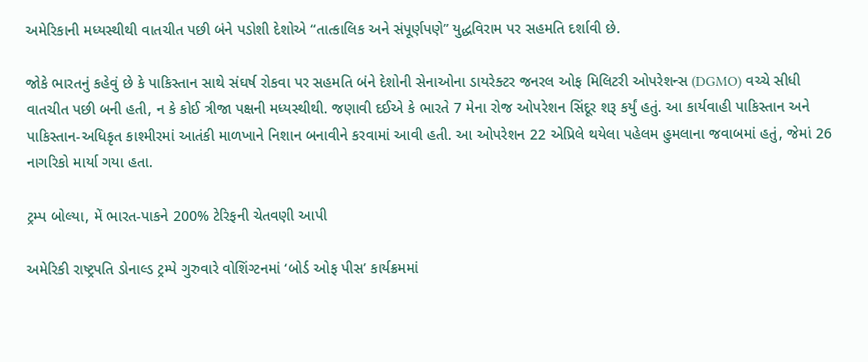અમેરિકાની મધ્યસ્થીથી વાતચીત પછી બંને પડોશી દેશોએ “તાત્કાલિક અને સંપૂર્ણપણે” યુદ્ધવિરામ પર સહમતિ દર્શાવી છે.

જોકે ભારતનું કહેવું છે કે પાકિસ્તાન સાથે સંઘર્ષ રોકવા પર સહમતિ બંને દેશોની સેનાઓના ડાયરેક્ટર જનરલ ઓફ મિલિટરી ઓપરેશન્સ (DGMO) વચ્ચે સીધી વાતચીત પછી બની હતી, ન કે કોઈ ત્રીજા પક્ષની મધ્યસ્થીથી. જણાવી દઈએ કે ભારતે 7 મેના રોજ ઓપરેશન સિંદૂર શરૂ કર્યું હતું. આ કાર્યવાહી પાકિસ્તાન અને પાકિસ્તાન-અધિકૃત કાશ્મીરમાં આતંકી માળખાને નિશાન બનાવીને કરવામાં આવી હતી. આ ઓપરેશન 22 એપ્રિલે થયેલા પહેલમ હુમલાના જવાબમાં હતું, જેમાં 26 નાગરિકો માર્યા ગયા હતા.

ટ્રમ્પ બોલ્યા, મેં ભારત-પાકને 200% ટેરિફની ચેતવણી આપી

અમેરિકી રાષ્ટ્રપતિ ડોનાલ્ડ ટ્રમ્પે ગુરુવારે વોશિંગ્ટનમાં ‘બોર્ડ ઓફ પીસ’ કાર્યક્રમમાં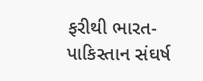ફરીથી ભારત-પાકિસ્તાન સંઘર્ષ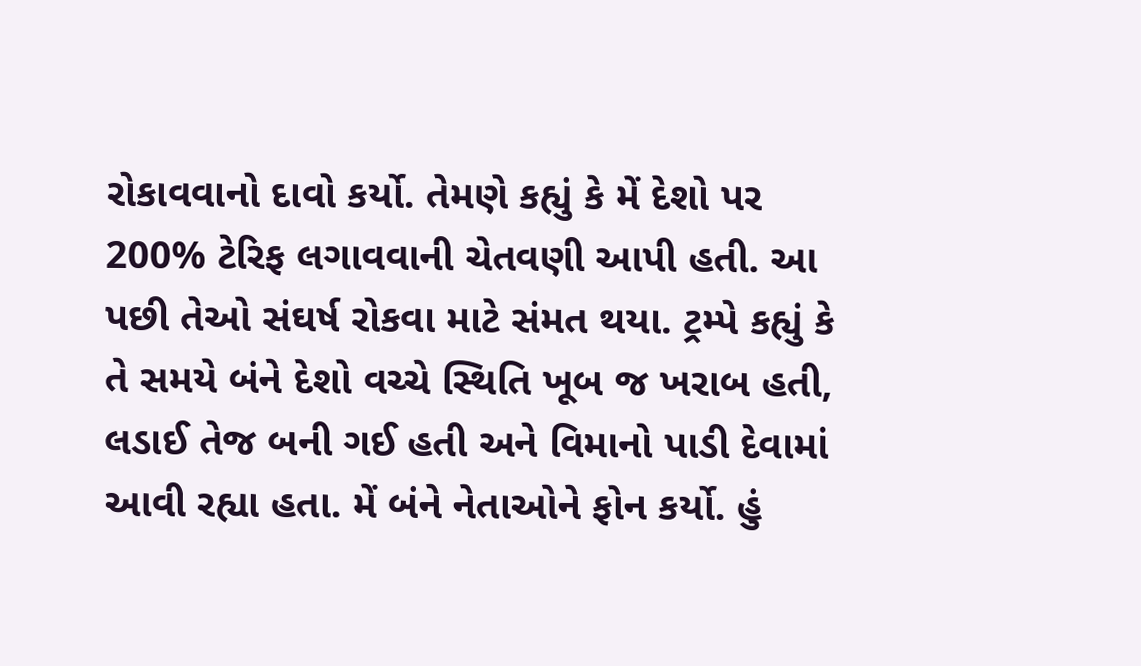રોકાવવાનો દાવો કર્યો. તેમણે કહ્યું કે મેં દેશો પર 200% ટેરિફ લગાવવાની ચેતવણી આપી હતી. આ પછી તેઓ સંઘર્ષ રોકવા માટે સંમત થયા. ટ્રમ્પે કહ્યું કે તે સમયે બંને દેશો વચ્ચે સ્થિતિ ખૂબ જ ખરાબ હતી, લડાઈ તેજ બની ગઈ હતી અને વિમાનો પાડી દેવામાં આવી રહ્યા હતા. મેં બંને નેતાઓને ફોન કર્યો. હું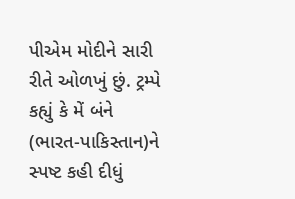પીએમ મોદીને સારી રીતે ઓળખું છું. ટ્રમ્પે કહ્યું કે મેં બંને (ભારત-પાકિસ્તાન)ને સ્પષ્ટ કહી દીધું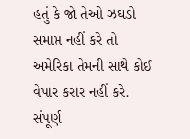હતું કે જો તેઓ ઝઘડો સમાપ્ત નહીં કરે તો અમેરિકા તેમની સાથે કોઈ વેપાર કરાર નહીં કરે. સંપૂર્ણ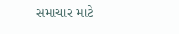સમાચાર માટે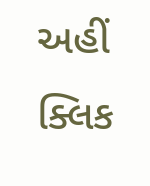અહીં ક્લિક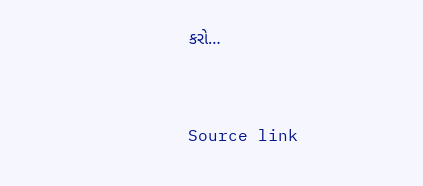કરો…



Source link